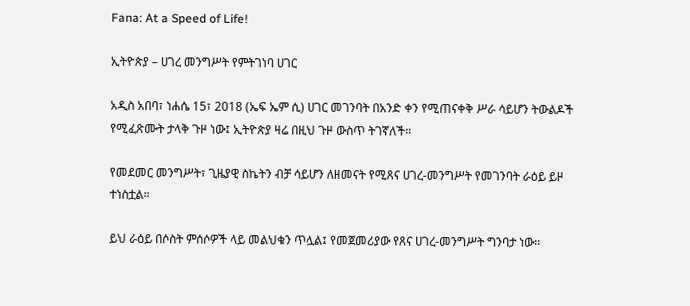Fana: At a Speed of Life!

ኢትዮጵያ – ሀገረ መንግሥት የምትገነባ ሀገር

አዲስ አበባ፣ ነሐሴ 15፣ 2018 (ኤፍ ኤም ሲ) ሀገር መገንባት በአንድ ቀን የሚጠናቀቅ ሥራ ሳይሆን ትውልዶች የሚፈጽሙት ታላቅ ጉዞ ነው፤ ኢትዮጵያ ዛሬ በዚህ ጉዞ ውስጥ ትገኛለች።

የመደመር መንግሥት፣ ጊዜያዊ ስኬትን ብቻ ሳይሆን ለዘመናት የሚጸና ሀገረ-መንግሥት የመገንባት ራዕይ ይዞ ተነስቷል።

ይህ ራዕይ በሶስት ምሰሶዎች ላይ መልህቁን ጥሏል፤ የመጀመሪያው የጸና ሀገረ-መንግሥት ግንባታ ነው፡፡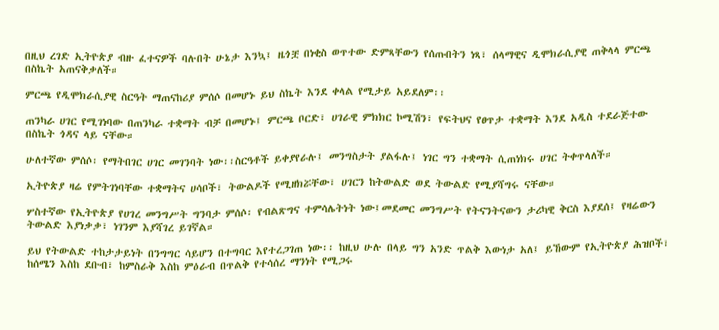በዚህ ረገድ ኢትዮጵያ ብዙ ፈተናዎች ባሉበት ሁኔታ እንኳ፤ ዜጎቿ በነቂስ ወጥተው ድምጻቸውን የሰጡበትን ነጻ፣ ሰላማዊና ዲሞክራሲያዊ ጠቅላላ ምርጫ በስኬት አጠናቅቃለች።

ምርጫ የዲሞክራሲያዊ ስርዓት ማጠናከሪያ ምሰሶ በመሆኑ ይህ ስኬት እንደ ቀላል የሚታይ አይደለም፡፡

ጠንካራ ሀገር የሚገነባው በጠንካራ ተቋማት ብቻ በመሆኑ፤ ምርጫ ቦርድ፣ ሀገራዊ ምክክር ኮሚሽን፣ የፍትህና የፀጥታ ተቋማት እንደ አዲስ ተደራጅተው በስኬት ጎዳና ላይ ናቸው።

ሁለተኛው ምሰሶ፡ የማትበገር ሀገር መገንባት ነው፡፡ስርዓቶች ይቀያየራሉ፤ መንግስታት ያልፋሉ፤ ነገር ግን ተቋማት ሲጠነክሩ ሀገር ትቀጥላለች።

ኢትዮጵያ ዛሬ የምትገነባቸው ተቋማትና ሀሳቦች፣ ትውልዶች የሚዘክሯቸው፣ ሀገርን ከትውልድ ወደ ትውልድ የሚያሻግሩ ናቸው።

ሦስተኛው የኢትዮጵያ የሀገረ መንግሥት ግንባታ ምሰሶ፡ የብልጽግና ተምሳሌትነት ነው፤መደመር መንግሥት የትናንትናውን ታሪካዊ ቅርስ እያደሰ፤ የዛሬውን ትውልድ እያነቃቃ፣ ነገንም እያሻገረ ይገኛል።

ይህ የትውልድ ተከታታይነት በንግግር ሳይሆን በተግባር እየተረጋገጠ ነው፡፡ ከዚህ ሁሉ በላይ ግን አንድ ጥልቅ እውነታ አለ፤ ይኸውም የኢትዮጵያ ሕዝቦች፣ ከሰሜን እስከ ደቡብ፣ ከምስራቅ እስከ ምዕራብ በጥልቅ የተሳሰረ ማንነት የሚጋሩ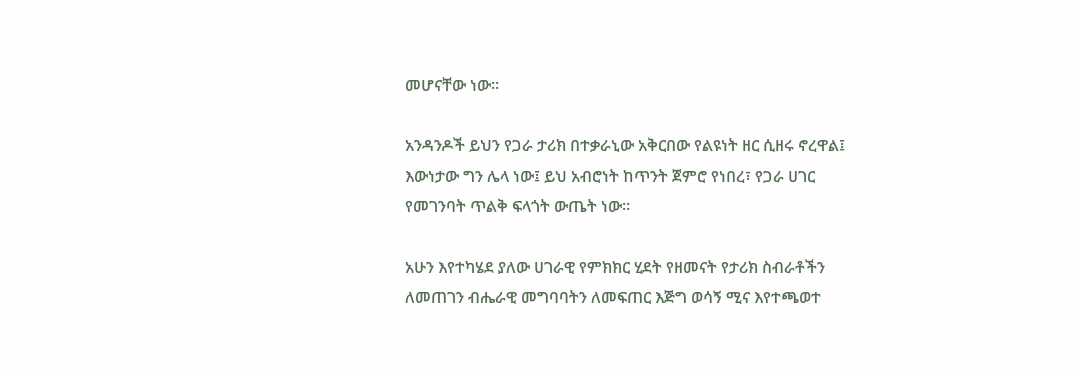መሆናቸው ነው።

አንዳንዶች ይህን የጋራ ታሪክ በተቃራኒው አቅርበው የልዩነት ዘር ሲዘሩ ኖረዋል፤ እውነታው ግን ሌላ ነው፤ ይህ አብሮነት ከጥንት ጀምሮ የነበረ፣ የጋራ ሀገር የመገንባት ጥልቅ ፍላጎት ውጤት ነው።

አሁን እየተካሄደ ያለው ሀገራዊ የምክክር ሂደት የዘመናት የታሪክ ስብራቶችን ለመጠገን ብሔራዊ መግባባትን ለመፍጠር እጅግ ወሳኝ ሚና እየተጫወተ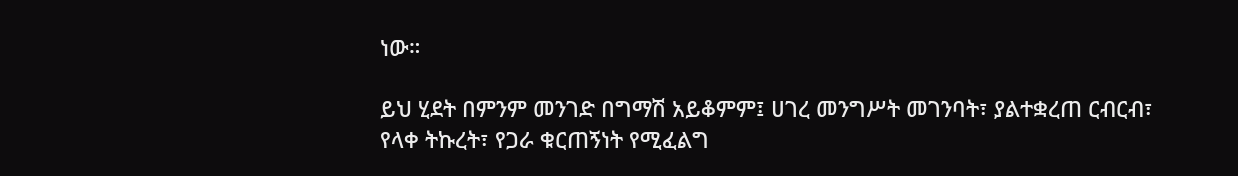ነው።

ይህ ሂደት በምንም መንገድ በግማሽ አይቆምም፤ ሀገረ መንግሥት መገንባት፣ ያልተቋረጠ ርብርብ፣ የላቀ ትኩረት፣ የጋራ ቁርጠኝነት የሚፈልግ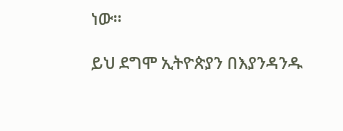ነው።

ይህ ደግሞ ኢትዮጵያን በእያንዳንዱ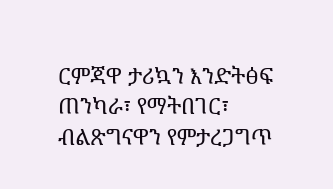ርምጃዋ ታሪኳን እንድትፅፍ ጠንካራ፣ የማትበገር፣ ብልጽግናዋን የምታረጋግጥ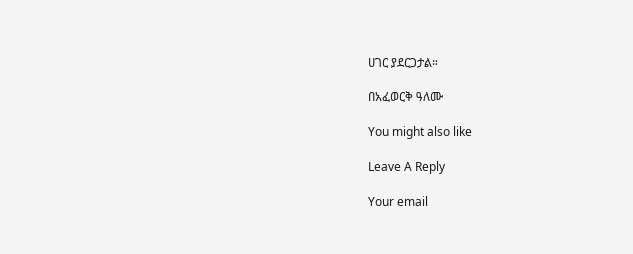ሀገር ያደርጋታል።

በአፈወርቅ ዓለሙ

You might also like

Leave A Reply

Your email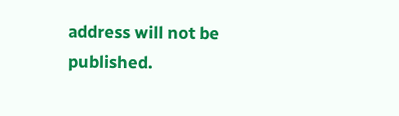address will not be published.